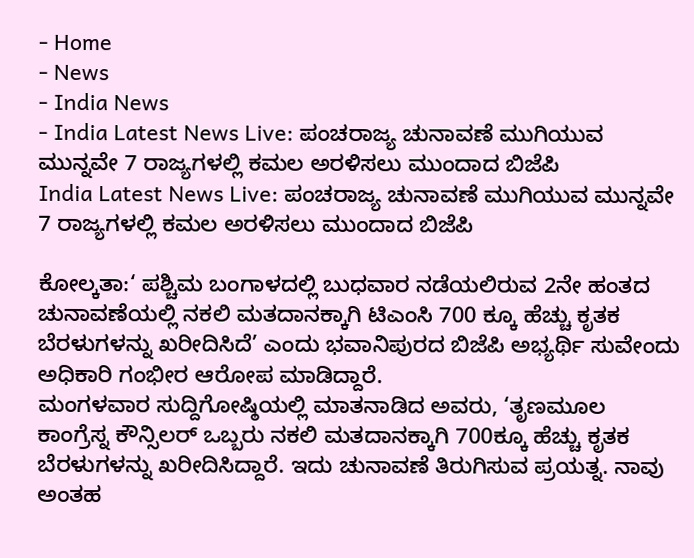- Home
- News
- India News
- India Latest News Live: ಪಂಚರಾಜ್ಯ ಚುನಾವಣೆ ಮುಗಿಯುವ ಮುನ್ನವೇ 7 ರಾಜ್ಯಗಳಲ್ಲಿ ಕಮಲ ಅರಳಿಸಲು ಮುಂದಾದ ಬಿಜೆಪಿ
India Latest News Live: ಪಂಚರಾಜ್ಯ ಚುನಾವಣೆ ಮುಗಿಯುವ ಮುನ್ನವೇ 7 ರಾಜ್ಯಗಳಲ್ಲಿ ಕಮಲ ಅರಳಿಸಲು ಮುಂದಾದ ಬಿಜೆಪಿ

ಕೋಲ್ಕತಾ:‘ ಪಶ್ಚಿಮ ಬಂಗಾಳದಲ್ಲಿ ಬುಧವಾರ ನಡೆಯಲಿರುವ 2ನೇ ಹಂತದ ಚುನಾವಣೆಯಲ್ಲಿ ನಕಲಿ ಮತದಾನಕ್ಕಾಗಿ ಟಿಎಂಸಿ 700 ಕ್ಕೂ ಹೆಚ್ಚು ಕೃತಕ ಬೆರಳುಗಳನ್ನು ಖರೀದಿಸಿದೆ’ ಎಂದು ಭವಾನಿಪುರದ ಬಿಜೆಪಿ ಅಭ್ಯರ್ಥಿ ಸುವೇಂದು ಅಧಿಕಾರಿ ಗಂಭೀರ ಆರೋಪ ಮಾಡಿದ್ದಾರೆ.
ಮಂಗಳವಾರ ಸುದ್ದಿಗೋಷ್ಠಿಯಲ್ಲಿ ಮಾತನಾಡಿದ ಅವರು, ‘ತೃಣಮೂಲ ಕಾಂಗ್ರೆಸ್ನ ಕೌನ್ಸಿಲರ್ ಒಬ್ಬರು ನಕಲಿ ಮತದಾನಕ್ಕಾಗಿ 700ಕ್ಕೂ ಹೆಚ್ಚು ಕೃತಕ ಬೆರಳುಗಳನ್ನು ಖರೀದಿಸಿದ್ದಾರೆ. ಇದು ಚುನಾವಣೆ ತಿರುಗಿಸುವ ಪ್ರಯತ್ನ. ನಾವು ಅಂತಹ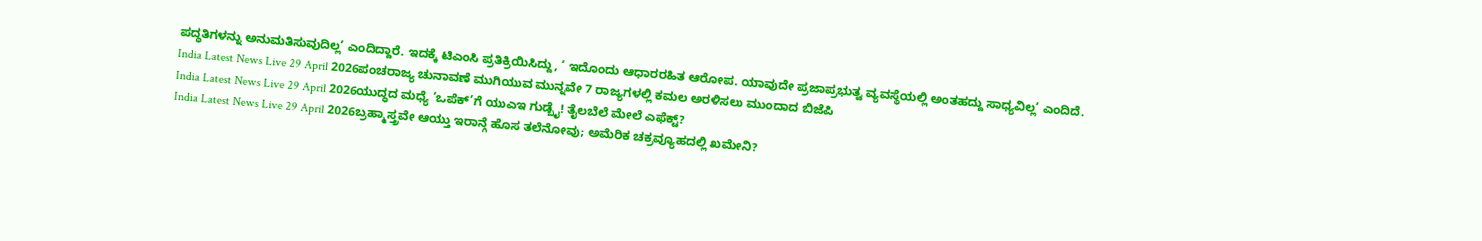ಪದ್ಧತಿಗಳನ್ನು ಅನುಮತಿಸುವುದಿಲ್ಲ’ ಎಂದಿದ್ದಾರೆ. ಇದಕ್ಕೆ ಟಿಎಂಸಿ ಪ್ರತಿಕ್ರಿಯಿಸಿದ್ದು, ‘ ಇದೊಂದು ಆಧಾರರಹಿತ ಆರೋಪ. ಯಾವುದೇ ಪ್ರಜಾಪ್ರಭುತ್ವ ವ್ಯವಸ್ಥೆಯಲ್ಲಿ ಅಂತಹದ್ದು ಸಾಧ್ಯವಿಲ್ಲ’ ಎಂದಿದೆ.
India Latest News Live 29 April 2026ಪಂಚರಾಜ್ಯ ಚುನಾವಣೆ ಮುಗಿಯುವ ಮುನ್ನವೇ 7 ರಾಜ್ಯಗಳಲ್ಲಿ ಕಮಲ ಅರಳಿಸಲು ಮುಂದಾದ ಬಿಜೆಪಿ
India Latest News Live 29 April 2026ಯುದ್ಧದ ಮಧ್ಯೆ ‘ಒಪೆಕ್’ಗೆ ಯುಎಇ ಗುಡ್ಬೈ! ತೈಲಬೆಲೆ ಮೇಲೆ ಎಫೆಕ್ಟ್?
India Latest News Live 29 April 2026ಬ್ರಹ್ಮಾಸ್ತ್ರವೇ ಆಯ್ತು ಇರಾನ್ಗೆ ಹೊಸ ತಲೆನೋವು; ಅಮೆರಿಕ ಚಕ್ರವ್ಯೂಹದಲ್ಲಿ ಖಮೇನಿ?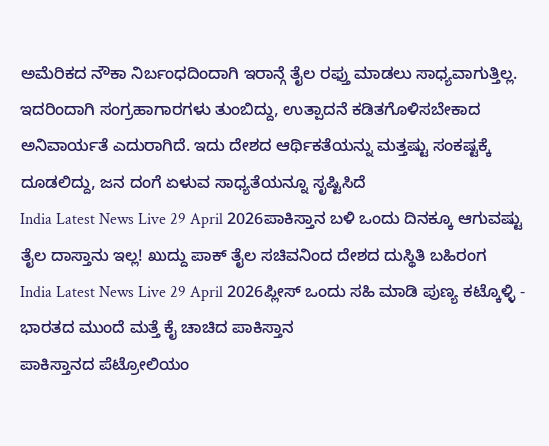ಅಮೆರಿಕದ ನೌಕಾ ನಿರ್ಬಂಧದಿಂದಾಗಿ ಇರಾನ್ಗೆ ತೈಲ ರಫ್ತು ಮಾಡಲು ಸಾಧ್ಯವಾಗುತ್ತಿಲ್ಲ. ಇದರಿಂದಾಗಿ ಸಂಗ್ರಹಾಗಾರಗಳು ತುಂಬಿದ್ದು, ಉತ್ಪಾದನೆ ಕಡಿತಗೊಳಿಸಬೇಕಾದ ಅನಿವಾರ್ಯತೆ ಎದುರಾಗಿದೆ. ಇದು ದೇಶದ ಆರ್ಥಿಕತೆಯನ್ನು ಮತ್ತಷ್ಟು ಸಂಕಷ್ಟಕ್ಕೆ ದೂಡಲಿದ್ದು, ಜನ ದಂಗೆ ಏಳುವ ಸಾಧ್ಯತೆಯನ್ನೂ ಸೃಷ್ಟಿಸಿದೆ
India Latest News Live 29 April 2026ಪಾಕಿಸ್ತಾನ ಬಳಿ ಒಂದು ದಿನಕ್ಕೂ ಆಗುವಷ್ಟು ತೈಲ ದಾಸ್ತಾನು ಇಲ್ಲ! ಖುದ್ದು ಪಾಕ್ ತೈಲ ಸಚಿವನಿಂದ ದೇಶದ ದುಸ್ಥಿತಿ ಬಹಿರಂಗ
India Latest News Live 29 April 2026ಪ್ಲೀಸ್ ಒಂದು ಸಹಿ ಮಾಡಿ ಪುಣ್ಯ ಕಟ್ಕೊಳ್ಳಿ - ಭಾರತದ ಮುಂದೆ ಮತ್ತೆ ಕೈ ಚಾಚಿದ ಪಾಕಿಸ್ತಾನ
ಪಾಕಿಸ್ತಾನದ ಪೆಟ್ರೋಲಿಯಂ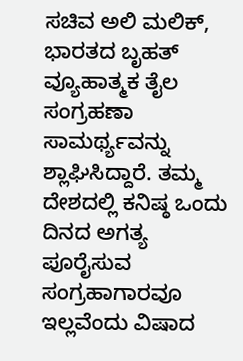ಸಚಿವ ಅಲಿ ಮಲಿಕ್, ಭಾರತದ ಬೃಹತ್ ವ್ಯೂಹಾತ್ಮಕ ತೈಲ ಸಂಗ್ರಹಣಾ ಸಾಮರ್ಥ್ಯವನ್ನು ಶ್ಲಾಘಿಸಿದ್ದಾರೆ. ತಮ್ಮ ದೇಶದಲ್ಲಿ ಕನಿಷ್ಠ ಒಂದು ದಿನದ ಅಗತ್ಯ ಪೂರೈಸುವ ಸಂಗ್ರಹಾಗಾರವೂ ಇಲ್ಲವೆಂದು ವಿಷಾದ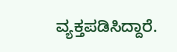ವ್ಯಕ್ತಪಡಿಸಿದ್ದಾರೆ.